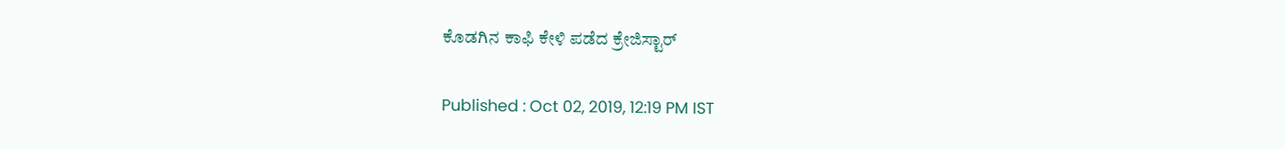ಕೊಡಗಿನ ಕಾಫಿ ಕೇಳಿ ಪಡೆದ ಕ್ರೇಜಿಸ್ಟಾರ್

Published : Oct 02, 2019, 12:19 PM IST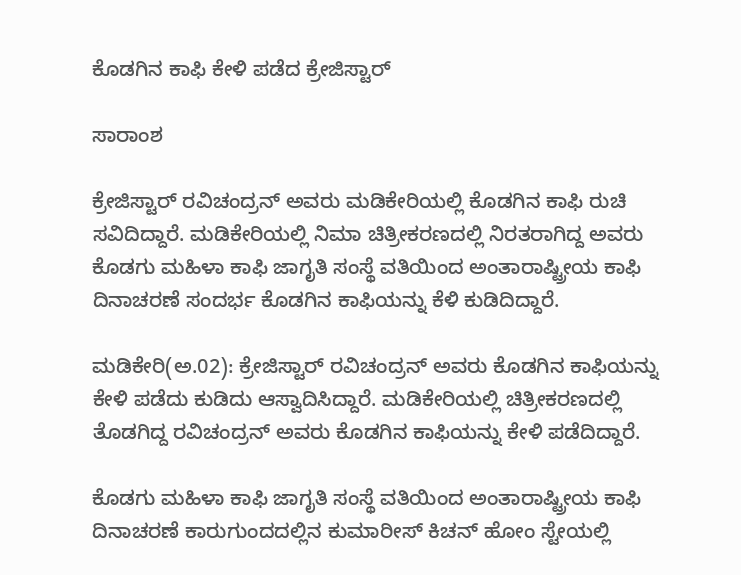ಕೊಡಗಿನ ಕಾಫಿ ಕೇಳಿ ಪಡೆದ ಕ್ರೇಜಿಸ್ಟಾರ್

ಸಾರಾಂಶ

ಕ್ರೇಜಿಸ್ಟಾರ್ ರವಿಚಂದ್ರನ್ ಅವರು ಮಡಿಕೇರಿಯಲ್ಲಿ ಕೊಡಗಿನ ಕಾಫಿ ರುಚಿ ಸವಿದಿದ್ದಾರೆ. ಮಡಿಕೇರಿಯಲ್ಲಿ ನಿಮಾ ಚಿತ್ರೀಕರಣದಲ್ಲಿ ನಿರತರಾಗಿದ್ದ ಅವರು ಕೊಡಗು ಮಹಿಳಾ ಕಾಫಿ ಜಾಗೃತಿ ಸಂಸ್ಥೆ ವತಿಯಿಂದ ಅಂತಾರಾಷ್ಟ್ರೀಯ ಕಾಫಿ ದಿನಾಚರಣೆ ಸಂದರ್ಭ ಕೊಡಗಿನ ಕಾಫಿಯನ್ನು ಕೆಳಿ ಕುಡಿದಿದ್ದಾರೆ.

ಮಡಿಕೇರಿ(ಅ.02): ಕ್ರೇಜಿಸ್ಟಾರ್ ರವಿಚಂದ್ರನ್ ಅವರು ಕೊಡಗಿನ ಕಾಫಿಯನ್ನು ಕೇಳಿ ಪಡೆದು ಕುಡಿದು ಆಸ್ವಾದಿಸಿದ್ದಾರೆ. ಮಡಿಕೇರಿಯಲ್ಲಿ ಚಿತ್ರೀಕರಣದಲ್ಲಿ ತೊಡಗಿದ್ದ ರವಿಚಂದ್ರನ್ ಅವರು ಕೊಡಗಿನ ಕಾಫಿಯನ್ನು ಕೇಳಿ ಪಡೆದಿದ್ದಾರೆ.

ಕೊಡಗು ಮಹಿಳಾ ಕಾಫಿ ಜಾಗೃತಿ ಸಂಸ್ಥೆ ವತಿಯಿಂದ ಅಂತಾರಾಷ್ಟ್ರೀಯ ಕಾಫಿ ದಿನಾಚರಣೆ ಕಾರುಗುಂದದಲ್ಲಿನ ಕುಮಾರೀಸ್‌ ಕಿಚನ್‌ ಹೋಂ ಸ್ಟೇಯಲ್ಲಿ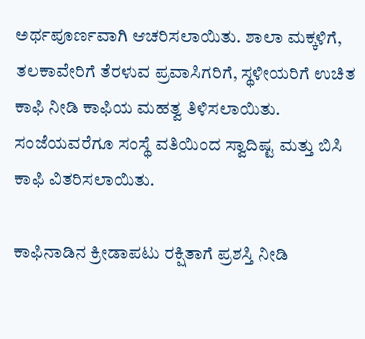ಅರ್ಥಪೂರ್ಣವಾಗಿ ಆಚರಿಸಲಾಯಿತು. ಶಾಲಾ ಮಕ್ಕಳಿಗೆ, ತಲಕಾವೇರಿಗೆ ತೆರಳುವ ಪ್ರವಾಸಿಗರಿಗೆ, ಸ್ಥಳೀಯರಿಗೆ ಉಚಿತ ಕಾಫಿ ನೀಡಿ ಕಾಫಿಯ ಮಹತ್ವ ತಿಳಿಸಲಾಯಿತು. ಸಂಜೆಯವರೆಗೂ ಸಂಸ್ಥೆ ವತಿಯಿಂದ ಸ್ವಾದಿಷ್ಟ ಮತ್ತು ಬಿಸಿ ಕಾಫಿ ವಿತರಿಸಲಾಯಿತು.

ಕಾಫಿನಾಡಿನ ಕ್ರೀಡಾಪಟು ರಕ್ಷಿತಾಗೆ ಪ್ರಶಸ್ತಿ ನೀಡಿ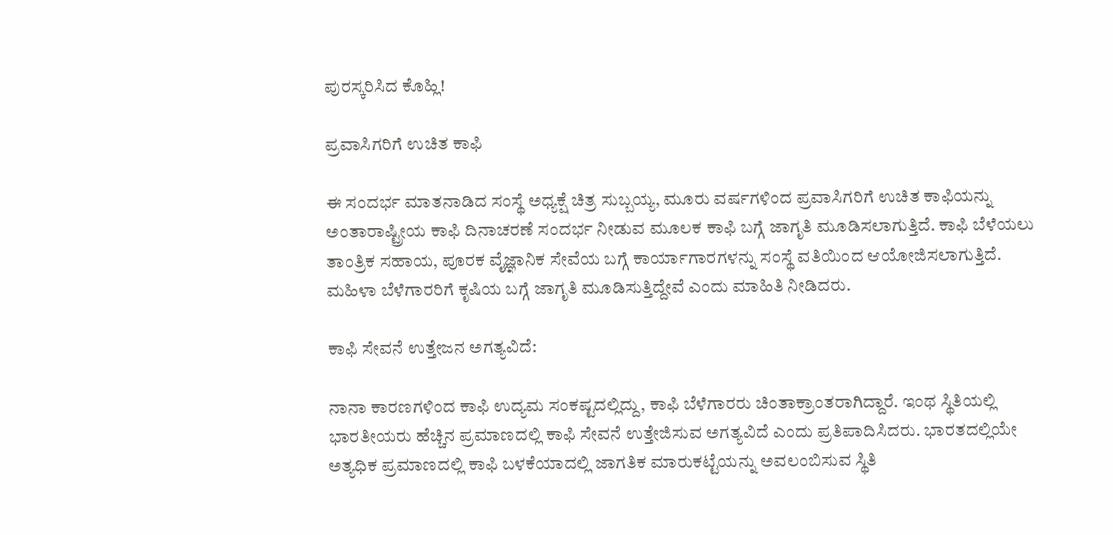ಪುರಸ್ಕರಿಸಿದ ಕೊಹ್ಲಿ!

ಪ್ರವಾಸಿಗರಿಗೆ ಉಚಿತ ಕಾಫಿ

ಈ ಸಂದರ್ಭ ಮಾತನಾಡಿದ ಸಂಸ್ಥೆ ಅಧ್ಯಕ್ಷೆ ಚಿತ್ರ ಸುಬ್ಬಯ್ಯ, ಮೂರು ವರ್ಷಗಳಿಂದ ಪ್ರವಾಸಿಗರಿಗೆ ಉಚಿತ ಕಾಫಿಯನ್ನು ಅಂತಾರಾಷ್ಟ್ರೀಯ ಕಾಫಿ ದಿನಾಚರಣೆ ಸಂದರ್ಭ ನೀಡುವ ಮೂಲಕ ಕಾಫಿ ಬಗ್ಗೆ ಜಾಗೃತಿ ಮೂಡಿಸಲಾಗುತ್ತಿದೆ. ಕಾಫಿ ಬೆಳೆಯಲು ತಾಂತ್ರಿಕ ಸಹಾಯ, ಪೂರಕ ವೈಜ್ಞಾನಿಕ ಸೇವೆಯ ಬಗ್ಗೆ ಕಾರ್ಯಾಗಾರಗಳನ್ನು ಸಂಸ್ಥೆ ವತಿಯಿಂದ ಆಯೋಜಿಸಲಾಗುತ್ತಿದೆ. ಮಹಿಳಾ ಬೆಳೆಗಾರರಿಗೆ ಕೃಷಿಯ ಬಗ್ಗೆ ಜಾಗೃತಿ ಮೂಡಿಸುತ್ತಿದ್ದೇವೆ ಎಂದು ಮಾಹಿತಿ ನೀಡಿದರು.

ಕಾಫಿ ಸೇವನೆ ಉತ್ತೇಜನ ಅಗತ್ಯವಿದೆ:

ನಾನಾ ಕಾರಣಗಳಿಂದ ಕಾಫಿ ಉದ್ಯಮ ಸಂಕಷ್ಟದಲ್ಲಿದ್ದು, ಕಾಫಿ ಬೆಳೆಗಾರರು ಚಿಂತಾಕ್ರಾಂತರಾಗಿದ್ದಾರೆ. ಇಂಥ ಸ್ಥಿತಿಯಲ್ಲಿ ಭಾರತೀಯರು ಹೆಚ್ಚಿನ ಪ್ರಮಾಣದಲ್ಲಿ ಕಾಫಿ ಸೇವನೆ ಉತ್ತೇಜಿಸುವ ಅಗತ್ಯವಿದೆ ಎಂದು ಪ್ರತಿಪಾದಿಸಿದರು. ಭಾರತದಲ್ಲಿಯೇ ಅತ್ಯಧಿಕ ಪ್ರಮಾಣದಲ್ಲಿ ಕಾಫಿ ಬಳಕೆಯಾದಲ್ಲಿ ಜಾಗತಿಕ ಮಾರುಕಟ್ಟೆಯನ್ನು ಅವಲಂಬಿಸುವ ಸ್ಥಿತಿ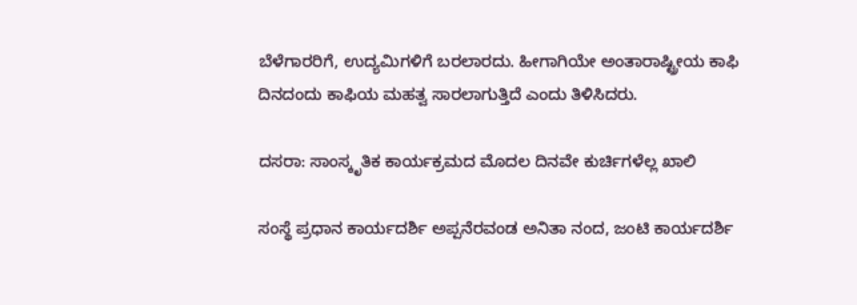ಬೆಳೆಗಾರರಿಗೆ, ಉದ್ಯಮಿಗಳಿಗೆ ಬರಲಾರದು. ಹೀಗಾಗಿಯೇ ಅಂತಾರಾಷ್ಟ್ರೀಯ ಕಾಫಿ ದಿನದಂದು ಕಾಫಿಯ ಮಹತ್ವ ಸಾರಲಾಗುತ್ತಿದೆ ಎಂದು ತಿಳಿಸಿದರು.

ದಸರಾ: ಸಾಂಸ್ಕೃತಿಕ ಕಾರ್ಯಕ್ರಮದ ಮೊದಲ ದಿನವೇ ಕುರ್ಚಿಗಳೆಲ್ಲ ಖಾಲಿ

ಸಂಸ್ಥೆ ಪ್ರಧಾನ ಕಾರ್ಯದರ್ಶಿ ಅಪ್ಪನೆರವಂಡ ಅನಿತಾ ನಂದ, ಜಂಟಿ ಕಾರ್ಯದರ್ಶಿ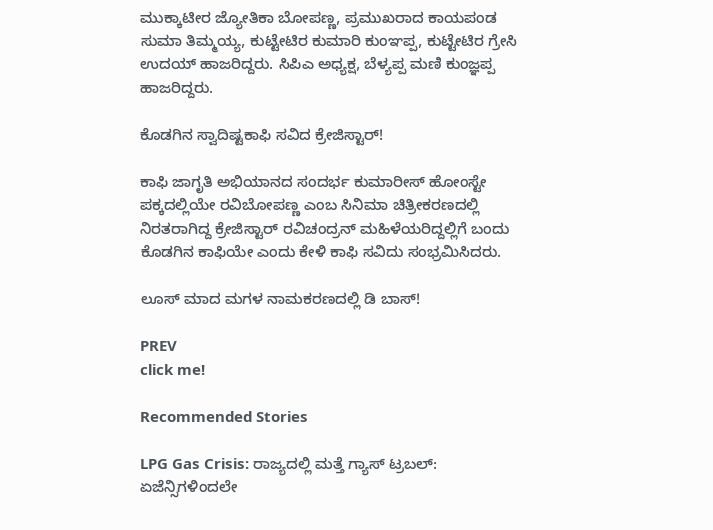ಮುಕ್ಕಾಟೀರ ಜ್ಯೋತಿಕಾ ಬೋಪಣ್ಣ, ಪ್ರಮುಖರಾದ ಕಾಯಪಂಡ ಸುಮಾ ತಿಮ್ಮಯ್ಯ, ಕುಟ್ಟೇಟಿರ ಕುಮಾರಿ ಕುಂಞಪ್ಪ, ಕುಟ್ಟೇಟಿರ ಗ್ರೇಸಿ ಉದಯ್‌ ಹಾಜರಿದ್ದರು. ಸಿಪಿಎ ಅಧ್ಯಕ್ಷ, ಬೆಳ್ಯಪ್ಪ ಮಣಿ ಕುಂಜ್ಞಪ್ಪ ಹಾಜರಿದ್ದರು.

ಕೊಡಗಿನ ಸ್ವಾದಿಷ್ಟಕಾಫಿ ಸವಿದ ಕ್ರೇಜಿಸ್ಟಾರ್‌!

ಕಾಫಿ ಜಾಗೃತಿ ಅಭಿಯಾನದ ಸಂದರ್ಭ ಕುಮಾರೀಸ್‌ ಹೋಂಸ್ಟೇ ಪಕ್ಕದಲ್ಲಿಯೇ ರವಿಬೋಪಣ್ಣ ಎಂಬ ಸಿನಿಮಾ ಚಿತ್ರೀಕರಣದಲ್ಲಿ ನಿರತರಾಗಿದ್ದ ಕ್ರೇಜಿಸ್ಟಾರ್‌ ರವಿಚಂದ್ರನ್‌ ಮಹಿಳೆಯರಿದ್ದಲ್ಲಿಗೆ ಬಂದು ಕೊಡಗಿನ ಕಾಫಿಯೇ ಎಂದು ಕೇಳಿ ಕಾಫಿ ಸವಿದು ಸಂಭ್ರಮಿಸಿದರು.

ಲೂಸ್ ಮಾದ ಮಗಳ ನಾಮಕರಣದಲ್ಲಿ ಡಿ ಬಾಸ್!

PREV
click me!

Recommended Stories

LPG Gas Crisis: ರಾಜ್ಯದಲ್ಲಿ ಮತ್ತೆ ಗ್ಯಾಸ್ ಟ್ರಬಲ್: ಏಜೆನ್ಸಿಗಳಿಂದಲೇ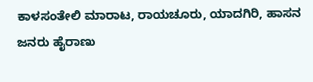ಕಾಳಸಂತೇಲಿ ಮಾರಾಟ, ರಾಯಚೂರು, ಯಾದಗಿರಿ, ಹಾಸನ ಜನರು ಹೈರಾಣು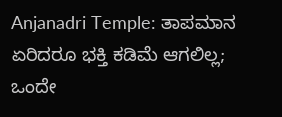Anjanadri Temple: ತಾಪಮಾನ ಏರಿದರೂ ಭಕ್ತಿ ಕಡಿಮೆ ಆಗಲಿಲ್ಲ; ಒಂದೇ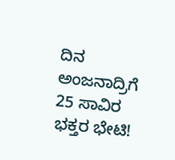ದಿನ ಅಂಜನಾದ್ರಿಗೆ 25 ಸಾವಿರ ಭಕ್ತರ ಭೇಟಿ!